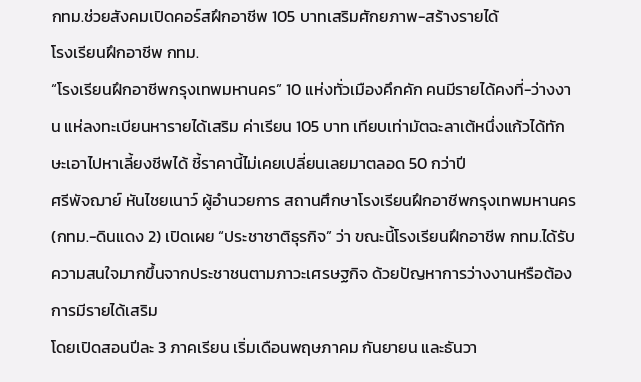กทม.ช่วยสังคมเปิดคอร์สฝึกอาชีพ 105 บาทเสริมศักยภาพ-สร้างรายได้
โรงเรียนฝึกอาชีพ กทม.
“โรงเรียนฝึกอาชีพกรุงเทพมหานคร” 10 แห่งทั่วเมืองคึกคัก คนมีรายได้คงที่-ว่างงาน แห่ลงทะเบียนหารายได้เสริม ค่าเรียน 105 บาท เทียบเท่ามัตฉะลาเต้หนึ่งแก้วได้ทักษะเอาไปหาเลี้ยงชีพได้ ชี้ราคานี้ไม่เคยเปลี่ยนเลยมาตลอด 50 กว่าปี
ศรีพัจฌาย์ หันไชยเนาว์ ผู้อำนวยการ สถานศึกษาโรงเรียนฝึกอาชีพกรุงเทพมหานคร (กทม.-ดินแดง 2) เปิดเผย “ประชาชาติธุรกิจ” ว่า ขณะนี้โรงเรียนฝึกอาชีพ กทม.ได้รับความสนใจมากขึ้นจากประชาชนตามภาวะเศรษฐกิจ ด้วยปัญหาการว่างงานหรือต้องการมีรายได้เสริม
โดยเปิดสอนปีละ 3 ภาคเรียน เริ่มเดือนพฤษภาคม กันยายน และธันวา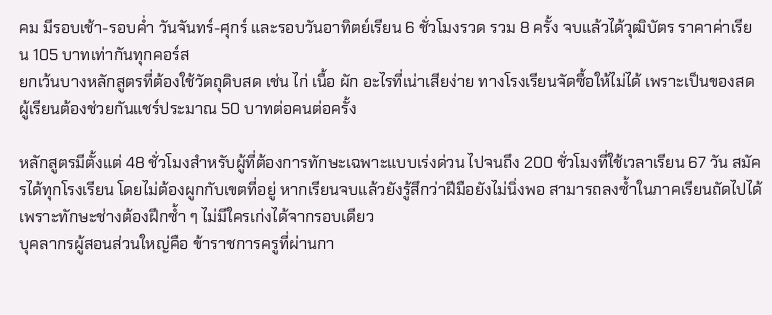คม มีรอบเช้า-รอบค่ำ วันจันทร์-ศุกร์ และรอบวันอาทิตย์เรียน 6 ชั่วโมงรวด รวม 8 ครั้ง จบแล้วได้วุฒิบัตร ราคาค่าเรียน 105 บาทเท่ากันทุกคอร์ส
ยกเว้นบางหลักสูตรที่ต้องใช้วัตถุดิบสด เช่น ไก่ เนื้อ ผัก อะไรที่เน่าเสียง่าย ทางโรงเรียนจัดซื้อให้ไม่ได้ เพราะเป็นของสด ผู้เรียนต้องช่วยกันแชร์ประมาณ 50 บาทต่อคนต่อครั้ง

หลักสูตรมีตั้งแต่ 48 ชั่วโมงสำหรับผู้ที่ต้องการทักษะเฉพาะแบบเร่งด่วน ไปจนถึง 200 ชั่วโมงที่ใช้เวลาเรียน 67 วัน สมัครได้ทุกโรงเรียน โดยไม่ต้องผูกกับเขตที่อยู่ หากเรียนจบแล้วยังรู้สึกว่าฝีมือยังไม่นิ่งพอ สามารถลงซ้ำในภาคเรียนถัดไปได้ เพราะทักษะช่างต้องฝึกซ้ำ ๆ ไม่มีใครเก่งได้จากรอบเดียว
บุคลากรผู้สอนส่วนใหญ่คือ ข้าราชการครูที่ผ่านกา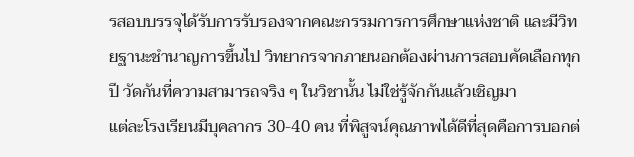รสอบบรรจุได้รับการรับรองจากคณะกรรมการการศึกษาแห่งชาติ และมีวิทยฐานะชำนาญการขึ้นไป วิทยากรจากภายนอกต้องผ่านการสอบคัดเลือกทุกปี วัดกันที่ความสามารถจริง ๆ ในวิชานั้น ไม่ใช่รู้จักกันแล้วเชิญมา
แต่ละโรงเรียนมีบุคลากร 30-40 คน ที่พิสูจน์คุณภาพได้ดีที่สุดคือการบอกต่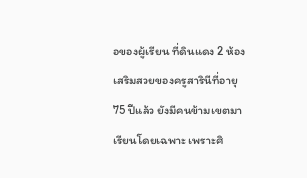อของผู้เรียน ที่ดินแดง 2 ห้องเสริมสวยของครูสารินีที่อายุ 75 ปีแล้ว ยังมีคนข้ามเขตมาเรียนโดยเฉพาะ เพราะศิ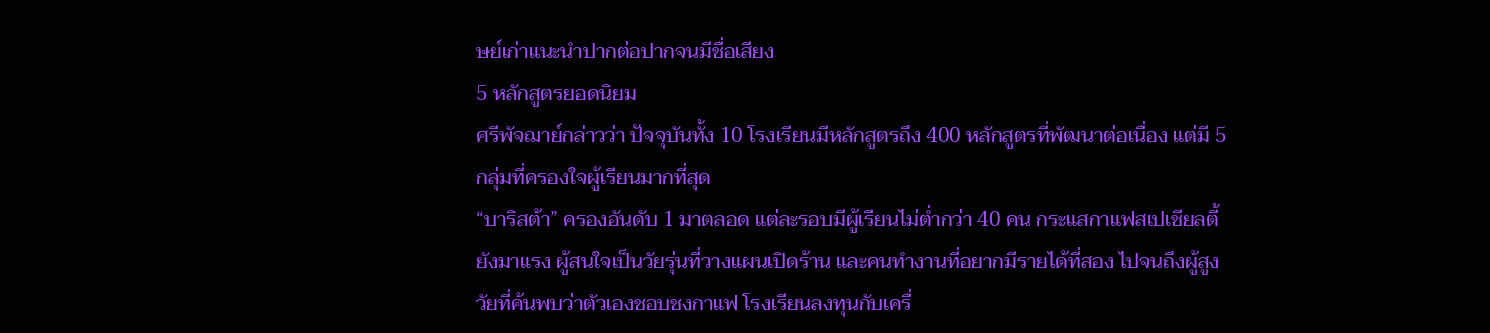ษย์เก่าแนะนำปากต่อปากจนมีชื่อเสียง
5 หลักสูตรยอดนิยม
ศรีพัจฌาย์กล่าวว่า ปัจจุบันทั้ง 10 โรงเรียนมีหลักสูตรถึง 400 หลักสูตรที่พัฒนาต่อเนื่อง แต่มี 5 กลุ่มที่ครองใจผู้เรียนมากที่สุด
“บาริสต้า” ครองอันดับ 1 มาตลอด แต่ละรอบมีผู้เรียนไม่ต่ำกว่า 40 คน กระแสกาแฟสเปเชียลตี้ยังมาแรง ผู้สนใจเป็นวัยรุ่นที่วางแผนเปิดร้าน และคนทำงานที่อยากมีรายได้ที่สอง ไปจนถึงผู้สูงวัยที่ค้นพบว่าตัวเองชอบชงกาแฟ โรงเรียนลงทุนกับเครื่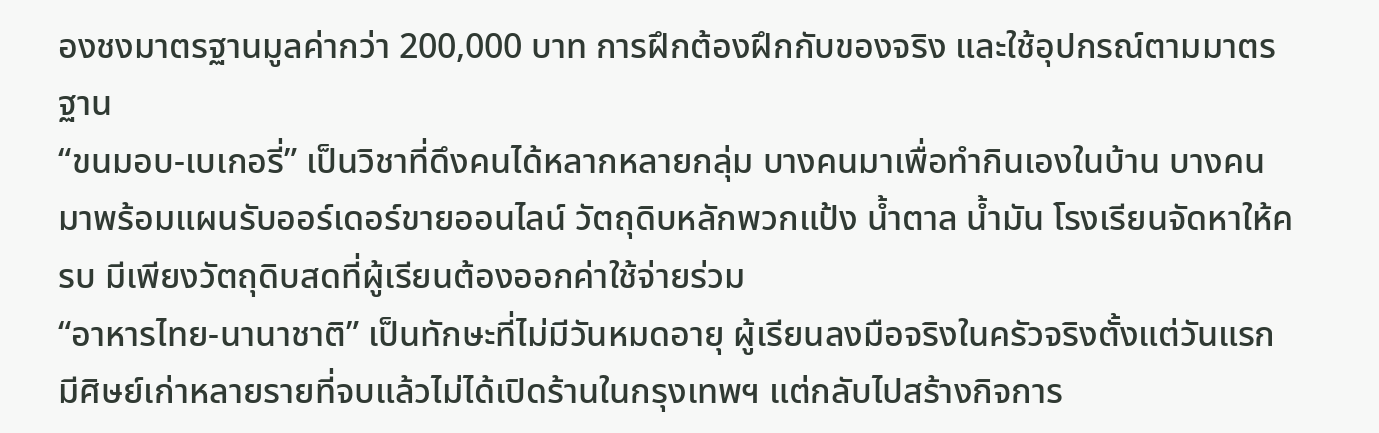องชงมาตรฐานมูลค่ากว่า 200,000 บาท การฝึกต้องฝึกกับของจริง และใช้อุปกรณ์ตามมาตรฐาน
“ขนมอบ-เบเกอรี่” เป็นวิชาที่ดึงคนได้หลากหลายกลุ่ม บางคนมาเพื่อทำกินเองในบ้าน บางคนมาพร้อมแผนรับออร์เดอร์ขายออนไลน์ วัตถุดิบหลักพวกแป้ง น้ำตาล น้ำมัน โรงเรียนจัดหาให้ครบ มีเพียงวัตถุดิบสดที่ผู้เรียนต้องออกค่าใช้จ่ายร่วม
“อาหารไทย-นานาชาติ” เป็นทักษะที่ไม่มีวันหมดอายุ ผู้เรียนลงมือจริงในครัวจริงตั้งแต่วันแรก มีศิษย์เก่าหลายรายที่จบแล้วไม่ได้เปิดร้านในกรุงเทพฯ แต่กลับไปสร้างกิจการ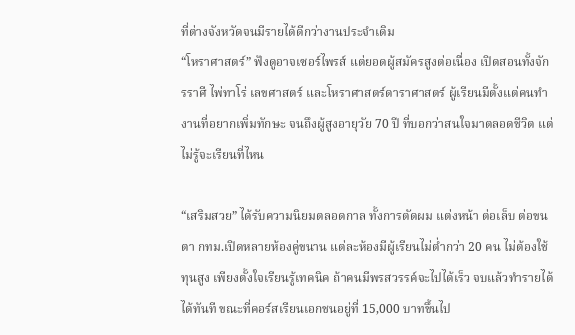ที่ต่างจังหวัดจนมีรายได้ดีกว่างานประจำเดิม
“โหราศาสตร์” ฟังดูอาจเซอร์ไพรส์ แต่ยอดผู้สมัครสูงต่อเนื่อง เปิดสอนทั้งจักรราศี ไพ่ทาโร่ เลขศาสตร์ และโหราศาสตร์ดาราศาสตร์ ผู้เรียนมีตั้งแต่คนทำงานที่อยากเพิ่มทักษะ จนถึงผู้สูงอายุวัย 70 ปี ที่บอกว่าสนใจมาตลอดชีวิต แต่ไม่รู้จะเรียนที่ไหน

“เสริมสวย” ได้รับความนิยมตลอดกาล ทั้งการตัดผม แต่งหน้า ต่อเล็บ ต่อขนตา กทม.เปิดหลายห้องคู่ขนาน แต่ละห้องมีผู้เรียนไม่ต่ำกว่า 20 คน ไม่ต้องใช้ทุนสูง เพียงตั้งใจเรียนรู้เทคนิค ถ้าคนมีพรสวรรค์จะไปได้เร็ว จบแล้วทำรายได้ได้ทันที ขณะที่คอร์สเรียนเอกชนอยู่ที่ 15,000 บาทขึ้นไป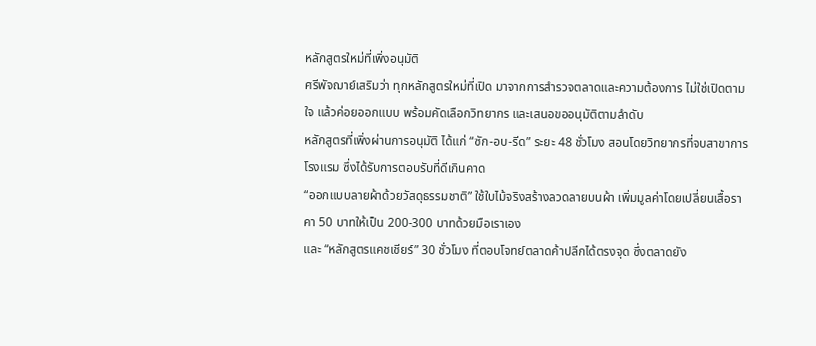หลักสูตรใหม่ที่เพิ่งอนุมัติ
ศรีพัจฌาย์เสริมว่า ทุกหลักสูตรใหม่ที่เปิด มาจากการสำรวจตลาดและความต้องการ ไม่ใช่เปิดตามใจ แล้วค่อยออกแบบ พร้อมคัดเลือกวิทยากร และเสนอขออนุมัติตามลำดับ
หลักสูตรที่เพิ่งผ่านการอนุมัติ ได้แก่ “ซัก-อบ-รีด” ระยะ 48 ชั่วโมง สอนโดยวิทยากรที่จบสาขาการโรงแรม ซึ่งได้รับการตอบรับที่ดีเกินคาด
“ออกแบบลายผ้าด้วยวัสดุธรรมชาติ” ใช้ใบไม้จริงสร้างลวดลายบนผ้า เพิ่มมูลค่าโดยเปลี่ยนเสื้อราคา 50 บาทให้เป็น 200-300 บาทด้วยมือเราเอง
และ “หลักสูตรแคชเชียร์” 30 ชั่วโมง ที่ตอบโจทย์ตลาดค้าปลีกได้ตรงจุด ซึ่งตลาดยัง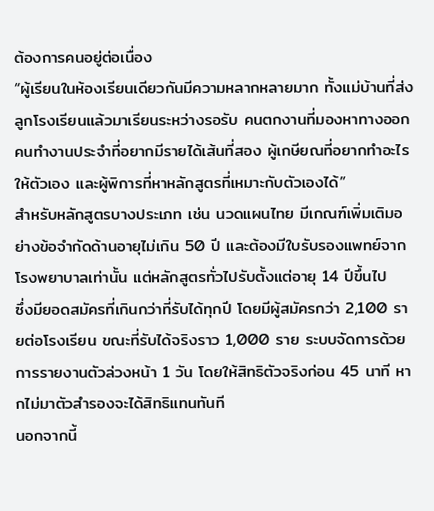ต้องการคนอยู่ต่อเนื่อง
“ผู้เรียนในห้องเรียนเดียวกันมีความหลากหลายมาก ทั้งแม่บ้านที่ส่งลูกโรงเรียนแล้วมาเรียนระหว่างรอรับ คนตกงานที่มองหาทางออก คนทำงานประจำที่อยากมีรายได้เส้นที่สอง ผู้เกษียณที่อยากทำอะไรให้ตัวเอง และผู้พิการที่หาหลักสูตรที่เหมาะกับตัวเองได้”
สำหรับหลักสูตรบางประเภท เช่น นวดแผนไทย มีเกณฑ์เพิ่มเติมอย่างข้อจำกัดด้านอายุไม่เกิน 50 ปี และต้องมีใบรับรองแพทย์จากโรงพยาบาลเท่านั้น แต่หลักสูตรทั่วไปรับตั้งแต่อายุ 14 ปีขึ้นไป
ซึ่งมียอดสมัครที่เกินกว่าที่รับได้ทุกปี โดยมีผู้สมัครกว่า 2,100 รายต่อโรงเรียน ขณะที่รับได้จริงราว 1,000 ราย ระบบจัดการด้วยการรายงานตัวล่วงหน้า 1 วัน โดยให้สิทธิตัวจริงก่อน 45 นาที หากไม่มาตัวสำรองจะได้สิทธิแทนทันที
นอกจากนี้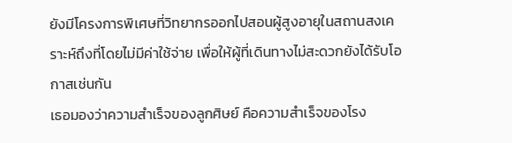ยังมีโครงการพิเศษที่วิทยากรออกไปสอนผู้สูงอายุในสถานสงเคราะห์ถึงที่โดยไม่มีค่าใช้จ่าย เพื่อให้ผู้ที่เดินทางไม่สะดวกยังได้รับโอกาสเช่นกัน
เธอมองว่าความสำเร็จของลูกศิษย์ คือความสำเร็จของโรง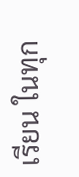เรียน ในทุก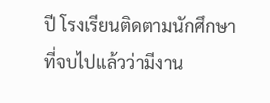ปี โรงเรียนติดตามนักศึกษาที่จบไปแล้วว่ามีงาน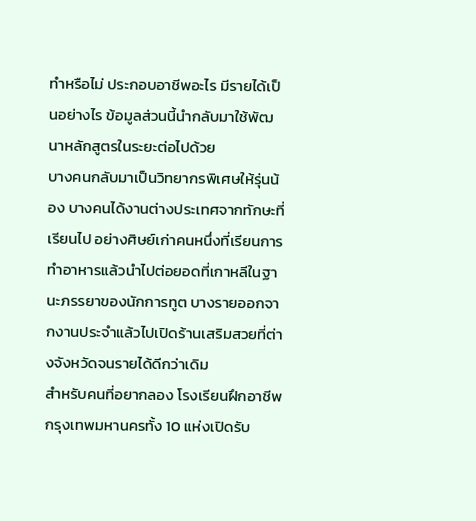ทำหรือไม่ ประกอบอาชีพอะไร มีรายได้เป็นอย่างไร ข้อมูลส่วนนี้นำกลับมาใช้พัฒนาหลักสูตรในระยะต่อไปด้วย
บางคนกลับมาเป็นวิทยากรพิเศษให้รุ่นน้อง บางคนได้งานต่างประเทศจากทักษะที่เรียนไป อย่างศิษย์เก่าคนหนึ่งที่เรียนการทำอาหารแล้วนำไปต่อยอดที่เกาหลีในฐานะภรรยาของนักการทูต บางรายออกจากงานประจำแล้วไปเปิดร้านเสริมสวยที่ต่างจังหวัดจนรายได้ดีกว่าเดิม
สำหรับคนที่อยากลอง โรงเรียนฝึกอาชีพกรุงเทพมหานครทั้ง 10 แห่งเปิดรับ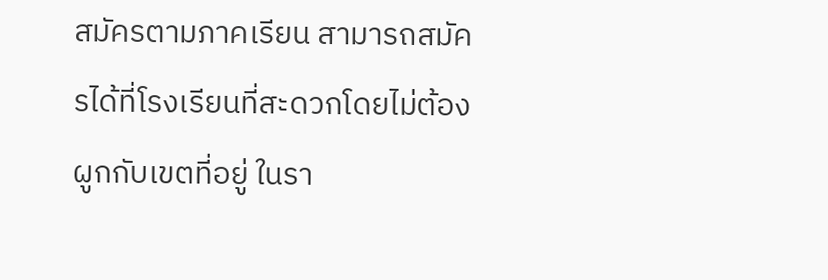สมัครตามภาคเรียน สามารถสมัครได้ที่โรงเรียนที่สะดวกโดยไม่ต้องผูกกับเขตที่อยู่ ในรา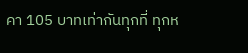คา 105 บาทเท่ากันทุกที่ ทุกห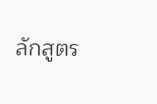ลักสูตร